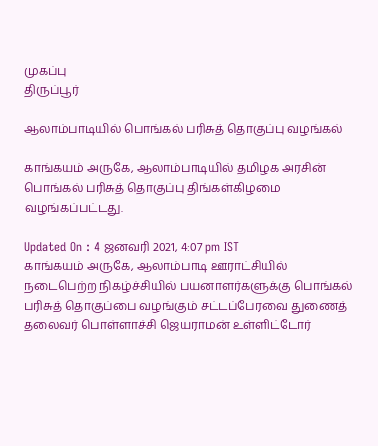முகப்பு
திருப்பூர்

ஆலாம்பாடியில் பொங்கல் பரிசுத் தொகுப்பு வழங்கல்

காங்கயம் அருகே, ஆலாம்பாடியில் தமிழக அரசின் பொங்கல் பரிசுத் தொகுப்பு திங்கள்கிழமை வழங்கப்பட்டது.

Updated On : 4 ஜனவரி 2021, 4:07 pm IST
காங்கயம் அருகே, ஆலாம்பாடி ஊராட்சியில் நடைபெற்ற நிகழ்ச்சியில் பயனாளர்களுக்கு பொங்கல் பரிசுத் தொகுப்பை வழங்கும் சட்டப்பேரவை துணைத் தலைவர் பொள்ளாச்சி ஜெயராமன் உள்ளிட்டோர்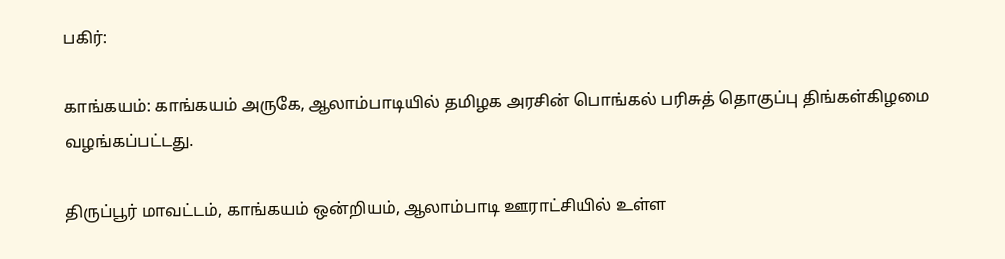பகிர்:

காங்கயம்: காங்கயம் அருகே, ஆலாம்பாடியில் தமிழக அரசின் பொங்கல் பரிசுத் தொகுப்பு திங்கள்கிழமை வழங்கப்பட்டது.

திருப்பூர் மாவட்டம், காங்கயம் ஒன்றியம், ஆலாம்பாடி ஊராட்சியில் உள்ள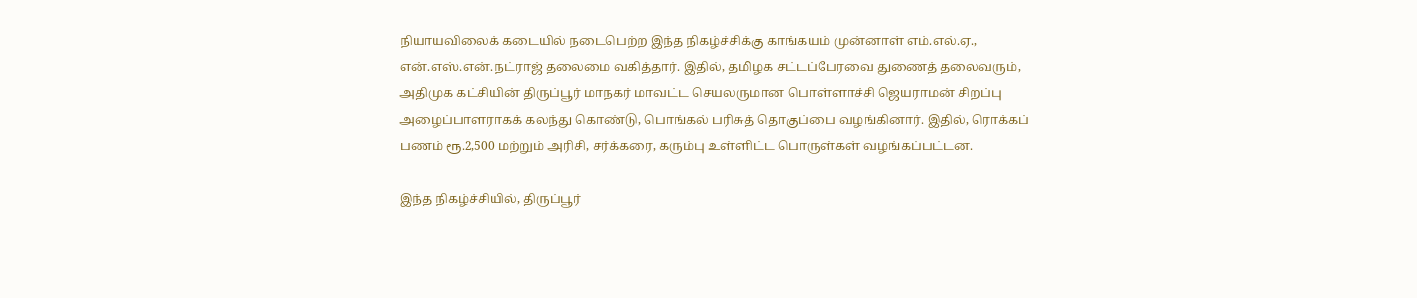நியாயவிலைக் கடையில் நடைபெற்ற இந்த நிகழ்ச்சிக்கு காங்கயம் முன்னாள் எம்.எல்.ஏ., என்.எஸ்.என்.நட்ராஜ் தலைமை வகித்தார். இதில், தமிழக சட்டப்பேரவை துணைத் தலைவரும், அதிமுக கட்சியின் திருப்பூர் மாநகர் மாவட்ட செயலருமான பொள்ளாச்சி ஜெயராமன் சிறப்பு அழைப்பாளராகக் கலந்து கொண்டு, பொங்கல் பரிசுத் தொகுப்பை வழங்கினார். இதில், ரொக்கப் பணம் ரூ.2,500 மற்றும் அரிசி, சர்க்கரை, கரும்பு உள்ளிட்ட பொருள்கள் வழங்கப்பட்டன.

இந்த நிகழ்ச்சியில், திருப்பூர்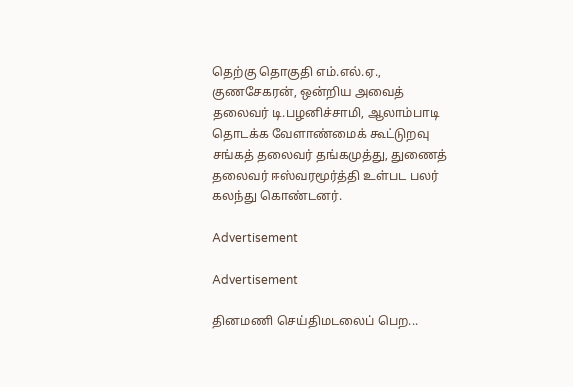தெற்கு தொகுதி எம்.எல்.ஏ., குணசேகரன், ஒன்றிய அவைத் தலைவர் டி.பழனிச்சாமி, ஆலாம்பாடி தொடக்க வேளாண்மைக் கூட்டுறவு சங்கத் தலைவர் தங்கமுத்து, துணைத் தலைவர் ஈஸ்வரமூர்த்தி உள்பட பலர் கலந்து கொண்டனர்.

Advertisement

Advertisement

தினமணி செய்திமடலைப் பெற...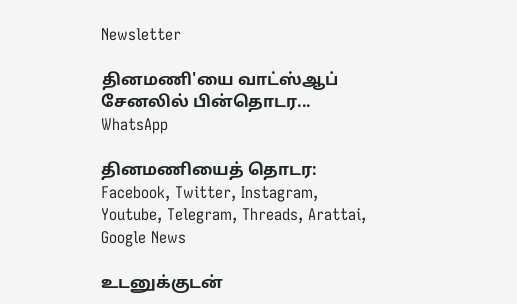Newsletter

தினமணி'யை வாட்ஸ்ஆப் சேனலில் பின்தொடர... WhatsApp

தினமணியைத் தொடர: Facebook, Twitter, Instagram, Youtube, Telegram, Threads, Arattai, Google News

உடனுக்குடன்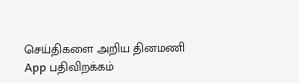செய்திகளை அறிய தினமணி App பதிவிறக்கம்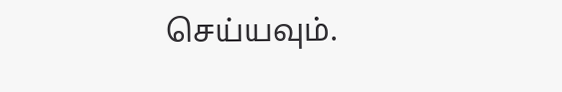செய்யவும்.